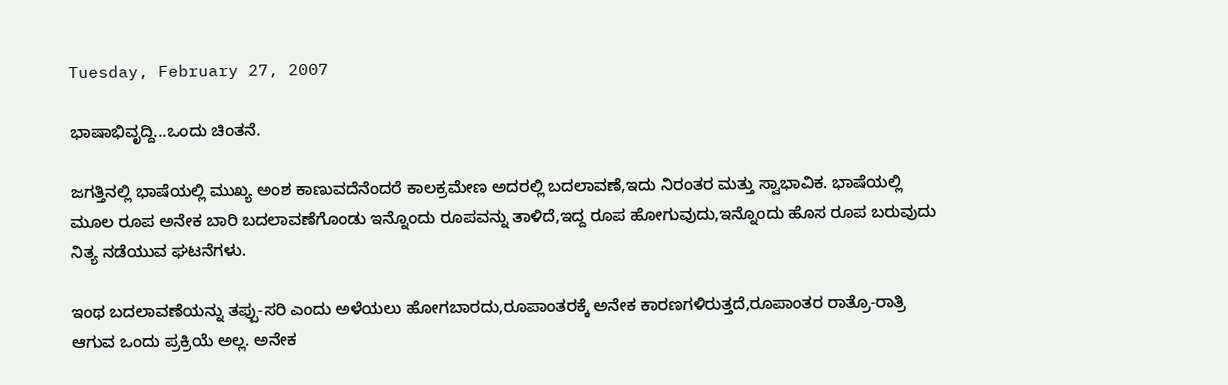Tuesday, February 27, 2007

ಭಾಷಾಭಿವೃದ್ದಿ...ಒಂದು ಚಿಂತನೆ.

ಜಗತ್ತಿನಲ್ಲಿ ಭಾಷೆಯಲ್ಲಿ ಮುಖ್ಯ ಅಂಶ ಕಾಣುವದೆನೆಂದರೆ ಕಾಲಕ್ರಮೇಣ ಅದರಲ್ಲಿ ಬದಲಾವಣೆ,ಇದು ನಿರಂತರ ಮತ್ತು ಸ್ವಾಭಾವಿಕ. ಭಾಷೆಯಲ್ಲಿ ಮೂಲ ರೂಪ ಅನೇಕ ಬಾರಿ ಬದಲಾವಣೆಗೊಂಡು ಇನ್ನೊಂದು ರೂಪವನ್ನು ತಾಳಿದೆ,ಇದ್ದ ರೂಪ ಹೋಗುವುದು,ಇನ್ನೊಂದು ಹೊಸ ರೂಪ ಬರುವುದು ನಿತ್ಯ ನಡೆಯುವ ಘಟನೆಗಳು.

ಇಂಥ ಬದಲಾವಣೆಯನ್ನು ತಪ್ಪು-ಸರಿ ಎಂದು ಅಳೆಯಲು ಹೋಗಬಾರದು,ರೂಪಾಂತರಕ್ಕೆ ಅನೇಕ ಕಾರಣಗಳಿರುತ್ತದೆ,ರೂಪಾಂತರ ರಾತ್ರೊ-ರಾತ್ರಿ ಆಗುವ ಒಂದು ಪ್ರಕ್ರಿಯೆ ಅಲ್ಲ. ಅನೇಕ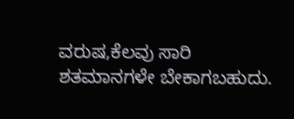ವರುಷ,ಕೆಲವು ಸಾರಿ ಶತಮಾನಗಳೇ ಬೇಕಾಗಬಹುದು.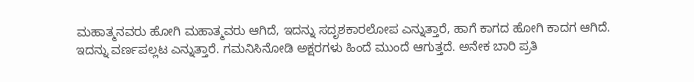ಮಹಾತ್ಮನವರು ಹೋಗಿ ಮಹಾತ್ಮವರು ಆಗಿದೆ, ಇದನ್ನು ಸದೃಶಕಾರಲೋಪ ಎನ್ನುತ್ತಾರೆ, ಹಾಗೆ ಕಾಗದ ಹೋಗಿ ಕಾದಗ ಆಗಿದೆ. ಇದನ್ನು ವರ್ಣಪಲ್ಲಟ ಎನ್ನುತ್ತಾರೆ. ಗಮನಿಸಿನೋಡಿ ಅಕ್ಷರಗಳು ಹಿಂದೆ ಮುಂದೆ ಆಗುತ್ತದೆ. ಅನೇಕ ಬಾರಿ ಪ್ರತಿ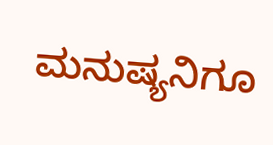ಮನುಷ್ಯನಿಗೂ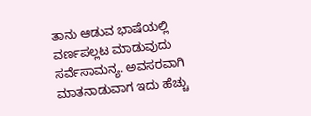ತಾನು ಆಡುವ ಭಾಷೆಯಲ್ಲಿ ವರ್ಣಪಲ್ಲಟ ಮಾಡುವುದು ಸರ್ವೆಸಾಮನ್ಯ. ಅವಸರವಾಗಿ ಮಾತನಾಡುವಾಗ ಇದು ಹೆಚ್ಚು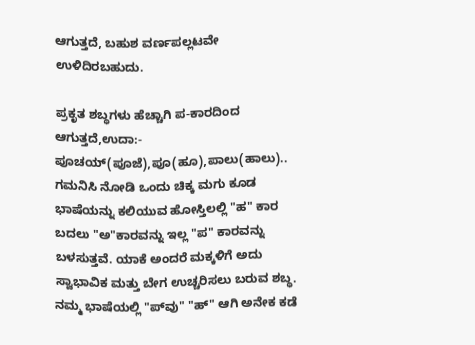ಆಗುತ್ತದೆ, ಬಹುಶ ವರ್ಣಪಲ್ಲಟವೇ ಉಳಿದಿರಬಹುದು.

ಪ್ರಕೃತ ಶಬ್ಧಗಳು ಹೆಚ್ಚಾಗಿ ಪ-ಕಾರದಿಂದ ಆಗುತ್ತದೆ,ಉದಾ:- ಪೂಚಯ್(ಪೂಜೆ),ಪೂ(ಹೂ),ಪಾಲು(ಹಾಲು).. ಗಮನಿಸಿ ನೋಡಿ ಒಂದು ಚಿಕ್ಕ ಮಗು ಕೂಡ ಭಾಷೆಯನ್ನು ಕಲಿಯುವ ಹೋಸ್ತಿಲಲ್ಲಿ "ಹ" ಕಾರ ಬದಲು "ಅ"ಕಾರವನ್ನು ಇಲ್ಲ "ಪ" ಕಾರವನ್ನು ಬಳಸುತ್ತವೆ. ಯಾಕೆ ಅಂದರೆ ಮಕ್ಕಳಿಗೆ ಅದು ಸ್ವಾಭಾವಿಕ ಮತ್ತು ಬೇಗ ಉಚ್ಚರಿಸಲು ಬರುವ ಶಬ್ಧ. ನಮ್ಮ ಭಾಷೆಯಲ್ಲಿ "ಪ್‍ವು" "ಹ್" ಆಗಿ ಅನೇಕ ಕಡೆ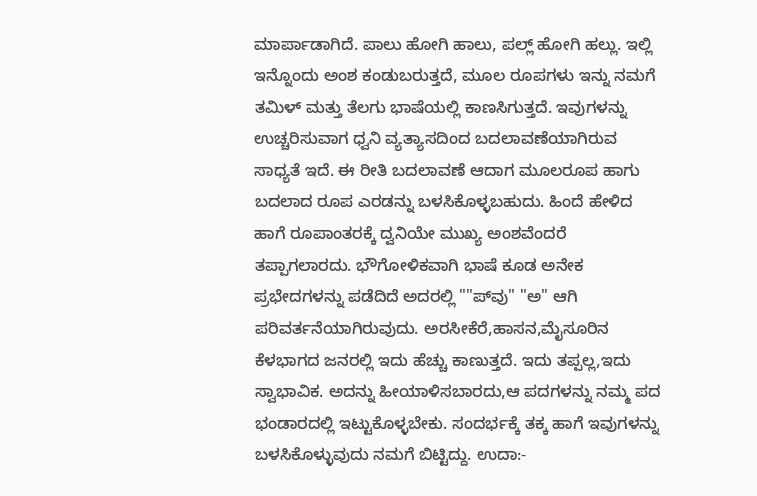ಮಾರ್ಪಾಡಾಗಿದೆ. ಪಾಲು ಹೋಗಿ ಹಾಲು, ಪಲ್ಲ್ ಹೋಗಿ ಹಲ್ಲು. ಇಲ್ಲಿ ಇನ್ನೊಂದು ಅಂಶ ಕಂಡುಬರುತ್ತದೆ, ಮೂಲ ರೂಪಗಳು ಇನ್ನು ನಮಗೆ ತಮಿಳ್ ಮತ್ತು ತೆಲಗು ಭಾಷೆಯಲ್ಲಿ ಕಾಣಸಿಗುತ್ತದೆ. ಇವುಗಳನ್ನು ಉಚ್ಚರಿಸುವಾಗ ಧ್ವನಿ ವ್ಯತ್ಯಾಸದಿಂದ ಬದಲಾವಣೆಯಾಗಿರುವ ಸಾಧ್ಯತೆ ಇದೆ. ಈ ರೀತಿ ಬದಲಾವಣೆ ಆದಾಗ ಮೂಲರೂಪ ಹಾಗು ಬದಲಾದ ರೂಪ ಎರಡನ್ನು ಬಳಸಿಕೊಳ್ಳಬಹುದು. ಹಿಂದೆ ಹೇಳಿದ ಹಾಗೆ ರೂಪಾಂತರಕ್ಕೆ ದ್ವನಿಯೇ ಮುಖ್ಯ ಅಂಶವೆಂದರೆ ತಪ್ಪಾಗಲಾರದು. ಭೌಗೋಳಿಕವಾಗಿ ಭಾಷೆ ಕೂಡ ಅನೇಕ ಪ್ರಭೇದಗಳನ್ನು ಪಡೆದಿದೆ ಅದರಲ್ಲಿ ""ಪ್‍ವು" "ಅ" ಆಗಿ ಪರಿವರ್ತನೆಯಾಗಿರುವುದು. ಅರಸೀಕೆರೆ,ಹಾಸನ,ಮೈಸೂರಿನ ಕೆಳಭಾಗದ ಜನರಲ್ಲಿ ಇದು ಹೆಚ್ಚು ಕಾಣುತ್ತದೆ. ಇದು ತಪ್ಪಲ್ಲ,ಇದು ಸ್ವಾಭಾವಿಕ. ಅದನ್ನು ಹೀಯಾಳಿಸಬಾರದು,ಆ ಪದಗಳನ್ನು ನಮ್ಮ ಪದ ಭಂಡಾರದಲ್ಲಿ ಇಟ್ಟುಕೊಳ್ಳಬೇಕು. ಸಂದರ್ಭಕ್ಕೆ ತಕ್ಕ ಹಾಗೆ ಇವುಗಳನ್ನು ಬಳಸಿಕೊಳ್ಳುವುದು ನಮಗೆ ಬಿಟ್ಟಿದ್ದು. ಉದಾ:-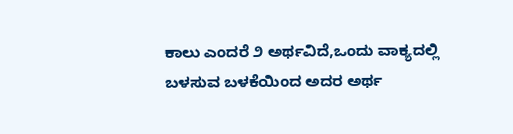ಕಾಲು ಎಂದರೆ ೨ ಅರ್ಥವಿದೆ,ಒಂದು ವಾಕ್ಯದಲ್ಲಿ ಬಳಸುವ ಬಳಕೆಯಿಂದ ಅದರ ಅರ್ಥ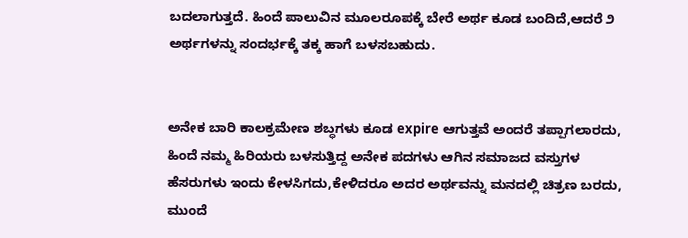ಬದಲಾಗುತ್ತದೆ. ಹಿಂದೆ ಪಾಲುವಿನ ಮೂಲರೂಪಕ್ಕೆ ಬೇರೆ ಅರ್ಥ ಕೂಡ ಬಂದಿದೆ,ಆದರೆ ೨ ಅರ್ಥಗಳನ್ನು ಸಂದರ್ಭಕ್ಕೆ ತಕ್ಕ ಹಾಗೆ ಬಳಸಬಹುದು.


ಅನೇಕ ಬಾರಿ ಕಾಲಕ್ರಮೇಣ ಶಬ್ಧಗಳು ಕೂಡ expire ಆಗುತ್ತವೆ ಅಂದರೆ ತಪ್ಪಾಗಲಾರದು, ಹಿಂದೆ ನಮ್ಮ ಹಿರಿಯರು ಬಳಸುತ್ತಿದ್ದ ಅನೇಕ ಪದಗಳು ಆಗಿನ ಸಮಾಜದ ವಸ್ತುಗಳ ಹೆಸರುಗಳು ಇಂದು ಕೇಳಸಿಗದು,ಕೇಳಿದರೂ ಅದರ ಅರ್ಥವನ್ನು ಮನದಲ್ಲಿ ಚಿತ್ರಣ ಬರದು, ಮುಂದೆ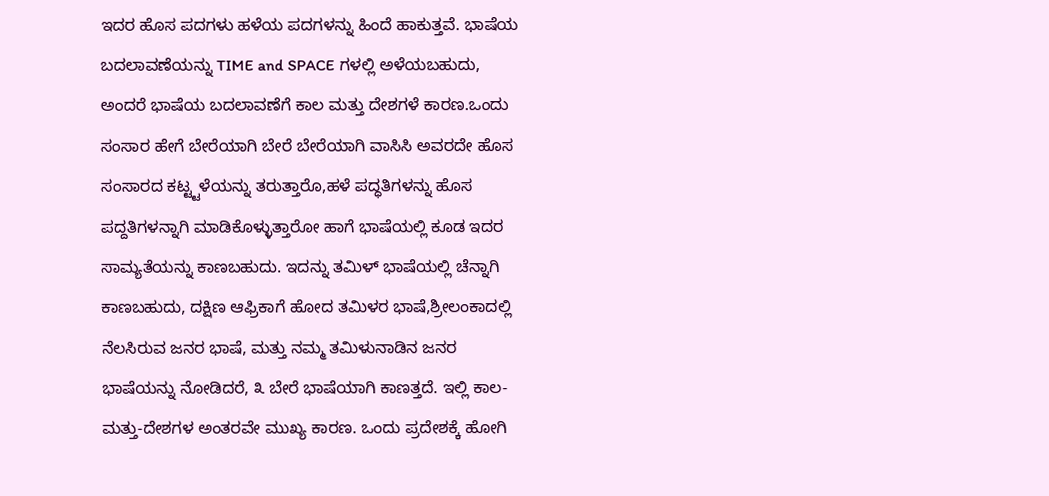ಇದರ ಹೊಸ ಪದಗಳು ಹಳೆಯ ಪದಗಳನ್ನು ಹಿಂದೆ ಹಾಕುತ್ತವೆ. ಭಾಷೆಯ ಬದಲಾವಣೆಯನ್ನು TIME and SPACE ಗಳಲ್ಲಿ ಅಳೆಯಬಹುದು, ಅಂದರೆ ಭಾಷೆಯ ಬದಲಾವಣೆಗೆ ಕಾಲ ಮತ್ತು ದೇಶಗಳೆ ಕಾರಣ.ಒಂದು ಸಂಸಾರ ಹೇಗೆ ಬೇರೆಯಾಗಿ ಬೇರೆ ಬೇರೆಯಾಗಿ ವಾಸಿಸಿ ಅವರದೇ ಹೊಸ ಸಂಸಾರದ ಕಟ್ಟ್ಟಳೆಯನ್ನು ತರುತ್ತಾರೊ,ಹಳೆ ಪದ್ಧತಿಗಳನ್ನು ಹೊಸ ಪದ್ದತಿಗಳನ್ನಾಗಿ ಮಾಡಿಕೊಳ್ಳುತ್ತಾರೋ ಹಾಗೆ ಭಾಷೆಯಲ್ಲಿ ಕೂಡ ಇದರ ಸಾಮ್ಯತೆಯನ್ನು ಕಾಣಬಹುದು. ಇದನ್ನು ತಮಿಳ್ ಭಾಷೆಯಲ್ಲಿ ಚೆನ್ನಾಗಿ ಕಾಣಬಹುದು, ದಕ್ಷಿಣ ಆಫ್ರಿಕಾಗೆ ಹೋದ ತಮಿಳರ ಭಾಷೆ,ಶ್ರೀಲಂಕಾದಲ್ಲಿ ನೆಲಸಿರುವ ಜನರ ಭಾಷೆ, ಮತ್ತು ನಮ್ಮ ತಮಿಳುನಾಡಿನ ಜನರ ಭಾಷೆಯನ್ನು ನೋಡಿದರೆ, ೩ ಬೇರೆ ಭಾಷೆಯಾಗಿ ಕಾಣತ್ತದೆ. ಇಲ್ಲಿ ಕಾಲ-ಮತ್ತು-ದೇಶಗಳ ಅಂತರವೇ ಮುಖ್ಯ ಕಾರಣ. ಒಂದು ಪ್ರದೇಶಕ್ಕೆ ಹೋಗಿ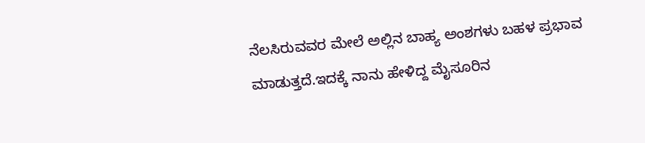ನೆಲಸಿರುವವರ ಮೇಲೆ ಅಲ್ಲಿನ ಬಾಹ್ಯ ಅಂಶಗಳು ಬಹಳ ಪ್ರಭಾವ ಮಾಡುತ್ತದೆ.ಇದಕ್ಕೆ ನಾನು ಹೇಳಿದ್ದ ಮೈಸೂರಿನ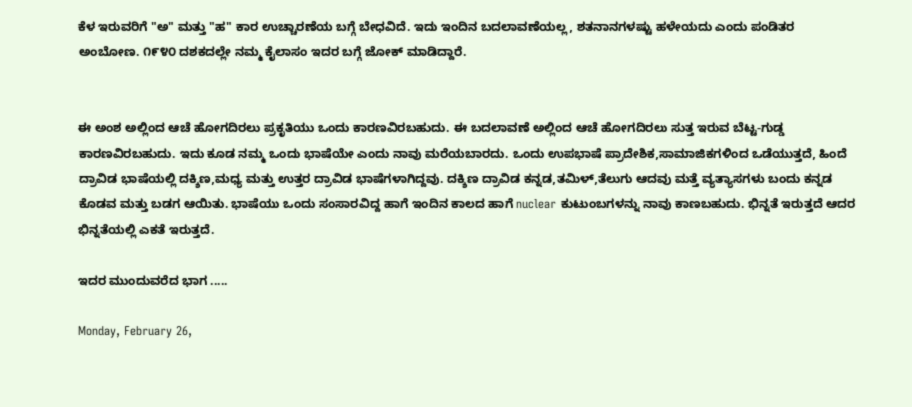ಕೆಳ ಇರುವರಿಗೆ "ಅ" ಮತ್ತು "ಹ" ಕಾರ ಉಚ್ಚಾರಣೆಯ ಬಗ್ಗೆ ಬೇಧವಿದೆ. ಇದು ಇಂದಿನ ಬದಲಾವಣೆಯಲ್ಲ, ಶತನಾನಗಳಷ್ಟು ಹಳೇಯದು ಎಂದು ಪಂಡಿತರ ಅಂಬೋಣ. ೧೯೪೦ ದಶಕದಲ್ಲೇ ನಮ್ಮ ಕೈಲಾಸಂ ಇದರ ಬಗ್ಗೆ ಜೋಕ್ ಮಾಡಿದ್ದಾರೆ.


ಈ ಅಂಶ ಅಲ್ಲಿಂದ ಆಚೆ ಹೋಗದಿರಲು ಪ್ರಕೃತಿಯು ಒಂದು ಕಾರಣವಿರಬಹುದು. ಈ ಬದಲಾವಣೆ ಅಲ್ಲಿಂದ ಆಚೆ ಹೋಗದಿರಲು ಸುತ್ತ ಇರುವ ಬೆಟ್ಟ-ಗುಡ್ಡ ಕಾರಣವಿರಬಹುದು. ಇದು ಕೂಡ ನಮ್ಮ ಒಂದು ಭಾಷೆಯೇ ಎಂದು ನಾವು ಮರೆಯಬಾರದು. ಒಂದು ಉಪಭಾಷೆ ಪ್ರಾದೇಶಿಕ,ಸಾಮಾಜಿಕಗಳಿಂದ ಒಡೆಯುತ್ತದೆ, ಹಿಂದೆ ದ್ರಾವಿಡ ಭಾಷೆಯಲ್ಲಿ ದಕ್ಶಿಣ,ಮಧ್ಯ ಮತ್ತು ಉತ್ತರ ದ್ರಾವಿಡ ಭಾಷೆಗಳಾಗಿದ್ದವು. ದಕ್ಶಿಣ ದ್ರಾವಿಡ ಕನ್ನಡ,ತಮಿಳ್,ತೆಲುಗು ಆದವು ಮತ್ತೆ ವ್ಯತ್ಯಾಸಗಳು ಬಂದು ಕನ್ನಡ ಕೊಡವ ಮತ್ತು ಬಡಗ ಆಯಿತು. ಭಾಷೆಯು ಒಂದು ಸಂಸಾರವಿದ್ದ ಹಾಗೆ ಇಂದಿನ ಕಾಲದ ಹಾಗೆ nuclear ಕುಟುಂಬಗಳನ್ನು ನಾವು ಕಾಣಬಹುದು. ಭಿನ್ನತೆ ಇರುತ್ತದೆ ಆದರ ಭಿನ್ನತೆಯಲ್ಲಿ ಎಕತೆ ಇರುತ್ತದೆ.

ಇದರ ಮುಂದುವರೆದ ಭಾಗ .....

Monday, February 26,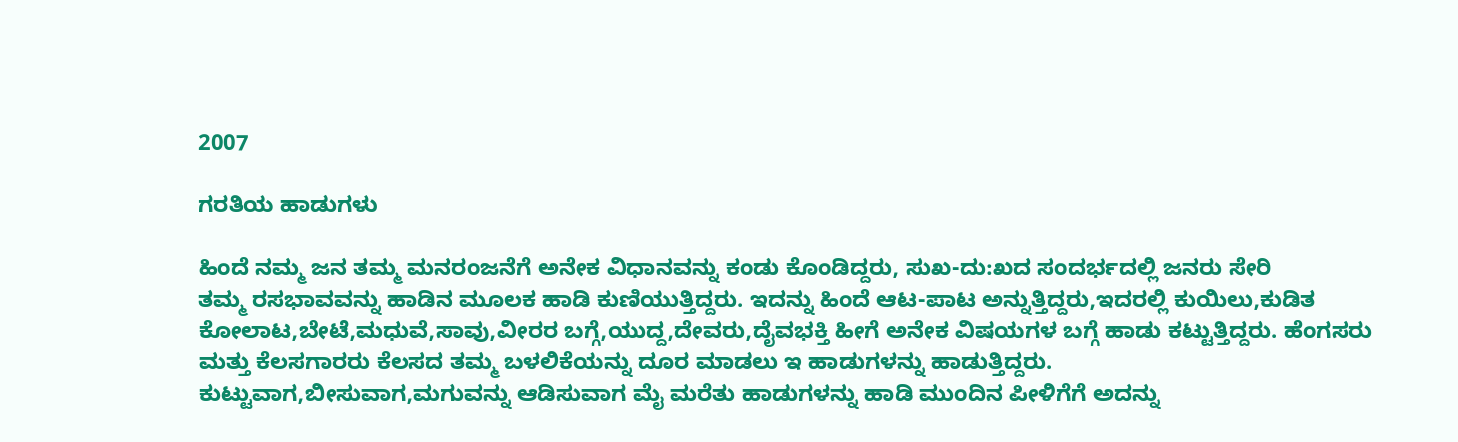2007

ಗರತಿಯ ಹಾಡುಗಳು

ಹಿಂದೆ ನಮ್ಮ ಜನ ತಮ್ಮ ಮನರಂಜನೆಗೆ ಅನೇಕ ವಿಧಾನವನ್ನು ಕಂಡು ಕೊಂಡಿದ್ದರು, ಸುಖ-ದು:ಖದ ಸಂದರ್ಭದಲ್ಲಿ ಜನರು ಸೇರಿ
ತಮ್ಮ ರಸಭಾವವನ್ನು ಹಾಡಿನ ಮೂಲಕ ಹಾಡಿ ಕುಣಿಯುತ್ತಿದ್ದರು. ಇದನ್ನು ಹಿಂದೆ ಆಟ-ಪಾಟ ಅನ್ನುತ್ತಿದ್ದರು,ಇದರಲ್ಲಿ ಕುಯಿಲು,ಕುಡಿತ
ಕೋಲಾಟ,ಬೇಟೆ,ಮಧುವೆ,ಸಾವು,ವೀರರ ಬಗ್ಗೆ,ಯುದ್ದ,ದೇವರು,ದೈವಭಕ್ತಿ ಹೀಗೆ ಅನೇಕ ವಿಷಯಗಳ ಬಗ್ಗೆ ಹಾಡು ಕಟ್ಟುತ್ತಿದ್ದರು. ಹೆಂಗಸರು
ಮತ್ತು ಕೆಲಸಗಾರರು ಕೆಲಸದ ತಮ್ಮ ಬಳಲಿಕೆಯನ್ನು ದೂರ ಮಾಡಲು ಇ ಹಾಡುಗಳನ್ನು ಹಾಡುತ್ತಿದ್ದರು.
ಕುಟ್ಟುವಾಗ,ಬೀಸುವಾಗ,ಮಗುವನ್ನು ಆಡಿಸುವಾಗ ಮೈ ಮರೆತು ಹಾಡುಗಳನ್ನು ಹಾಡಿ ಮುಂದಿನ ಪೀಳಿಗೆಗೆ ಅದನ್ನು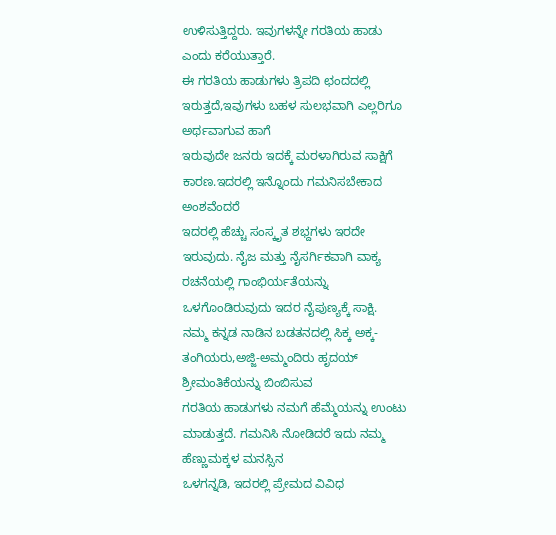ಉಳಿಸುತ್ತಿದ್ದರು. ಇವುಗಳನ್ನೇ ಗರತಿಯ ಹಾಡು ಎಂದು ಕರೆಯುತ್ತಾರೆ.
ಈ ಗರತಿಯ ಹಾಡುಗಳು ತ್ರಿಪದಿ ಛಂದದಲ್ಲಿ ಇರುತ್ತದೆ,ಇವುಗಳು ಬಹಳ ಸುಲಭವಾಗಿ ಎಲ್ಲರಿಗೂ ಅರ್ಥವಾಗುವ ಹಾಗೆ
ಇರುವುದೇ ಜನರು ಇದಕ್ಕೆ ಮರಳಾಗಿರುವ ಸಾಕ್ಷಿಗೆ ಕಾರಣ.ಇದರಲ್ಲಿ ಇನ್ನೊಂದು ಗಮನಿಸಬೇಕಾದ ಅಂಶವೆಂದರೆ
ಇದರಲ್ಲಿ ಹೆಚ್ಚು ಸಂಸ್ಕೃತ ಶಭ್ದಗಳು ಇರದೇ ಇರುವುದು. ನೈಜ ಮತ್ತು ನೈಸರ್ಗಿಕವಾಗಿ ವಾಕ್ಯ ರಚನೆಯಲ್ಲಿ ಗಾಂಭಿರ್ಯತೆಯನ್ನು
ಒಳಗೊಂಡಿರುವುದು ಇದರ ನೈಪುಣ್ಯಕ್ಕೆ ಸಾಕ್ಷಿ.
ನಮ್ಮ ಕನ್ನಡ ನಾಡಿನ ಬಡತನದಲ್ಲಿ ಸಿಕ್ಕ ಅಕ್ಕ-ತಂಗಿಯರು,ಅಜ್ಜಿ-ಅಮ್ಮಂದಿರು ಹೃದಯ್ ಶ್ರೀಮಂತಿಕೆಯನ್ನು ಬಿಂಬಿಸುವ
ಗರತಿಯ ಹಾಡುಗಳು ನಮಗೆ ಹೆಮ್ಮೆಯನ್ನು ಉಂಟು ಮಾಡುತ್ತದೆ. ಗಮನಿಸಿ ನೋಡಿದರೆ ಇದು ನಮ್ಮ ಹೆಣ್ಣುಮಕ್ಕಳ ಮನಸ್ಸಿನ
ಒಳಗನ್ನಡಿ, ಇದರಲ್ಲಿ ಪ್ರೇಮದ ವಿವಿಧ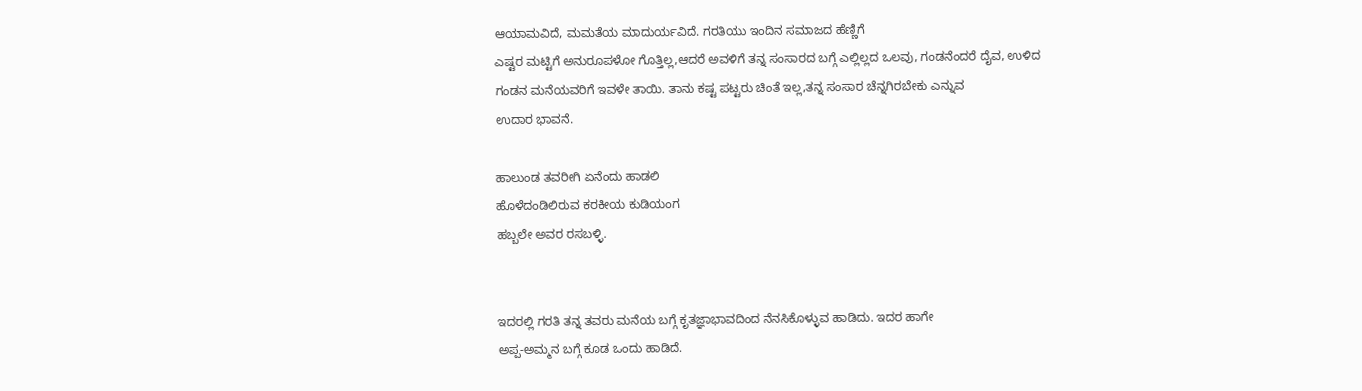ಆಯಾಮವಿದೆ, ಮಮತೆಯ ಮಾದುರ್ಯವಿದೆ. ಗರತಿಯು ಇಂದಿನ ಸಮಾಜದ ಹೆಣ್ಣಿಗೆ
ಎಷ್ಟರ ಮಟ್ಟಿಗೆ ಅನುರೂಪಳೋ ಗೊತ್ತಿಲ್ಲ,ಆದರೆ ಅವಳಿಗೆ ತನ್ನ ಸಂಸಾರದ ಬಗ್ಗೆ ಎಲ್ಲಿಲ್ಲದ ಒಲವು, ಗಂಡನೆಂದರೆ ದೈವ, ಉಳಿದ
ಗಂಡನ ಮನೆಯವರಿಗೆ ಇವಳೇ ತಾಯಿ. ತಾನು ಕಷ್ಟ ಪಟ್ಟರು ಚಿಂತೆ ಇಲ್ಲ,ತನ್ನ ಸಂಸಾರ ಚೆನ್ನಗಿರಬೇಕು ಎನ್ನುವ
ಉದಾರ ಭಾವನೆ.

ಹಾಲುಂಡ ತವರೀಗಿ ಏನೆಂದು ಹಾಡಲಿ
ಹೊಳೆದಂಡಿಲಿರುವ ಕರಕೀಯ ಕುಡಿಯಂಗ
ಹಬ್ಬಲೇ ಅವರ ರಸಬಳ್ಳಿ.


ಇದರಲ್ಲಿ ಗರತಿ ತನ್ನ ತವರು ಮನೆಯ ಬಗ್ಗೆ ಕೃತಜ್ಞಾಭಾವದಿಂದ ನೆನಸಿಕೊಳ್ಳುವ ಹಾಡಿದು. ಇದರ ಹಾಗೇ
ಅಪ್ಪ-ಅಮ್ಮನ ಬಗ್ಗೆ ಕೂಡ ಒಂದು ಹಾಡಿದೆ.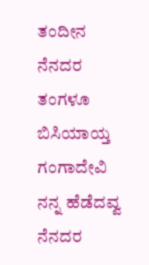ತಂದೀನ ನೆನದರ ತಂಗಳೂ ಬಿಸಿಯಾಯ್ತ
ಗಂಗಾದೇವಿ ನನ್ನ ಹೆಡೆದವ್ವ ನೆನದರ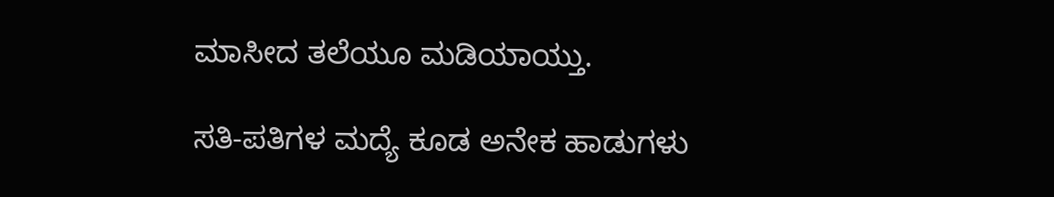ಮಾಸೀದ ತಲೆಯೂ ಮಡಿಯಾಯ್ತು.

ಸತಿ-ಪತಿಗಳ ಮದ್ಯೆ ಕೂಡ ಅನೇಕ ಹಾಡುಗಳು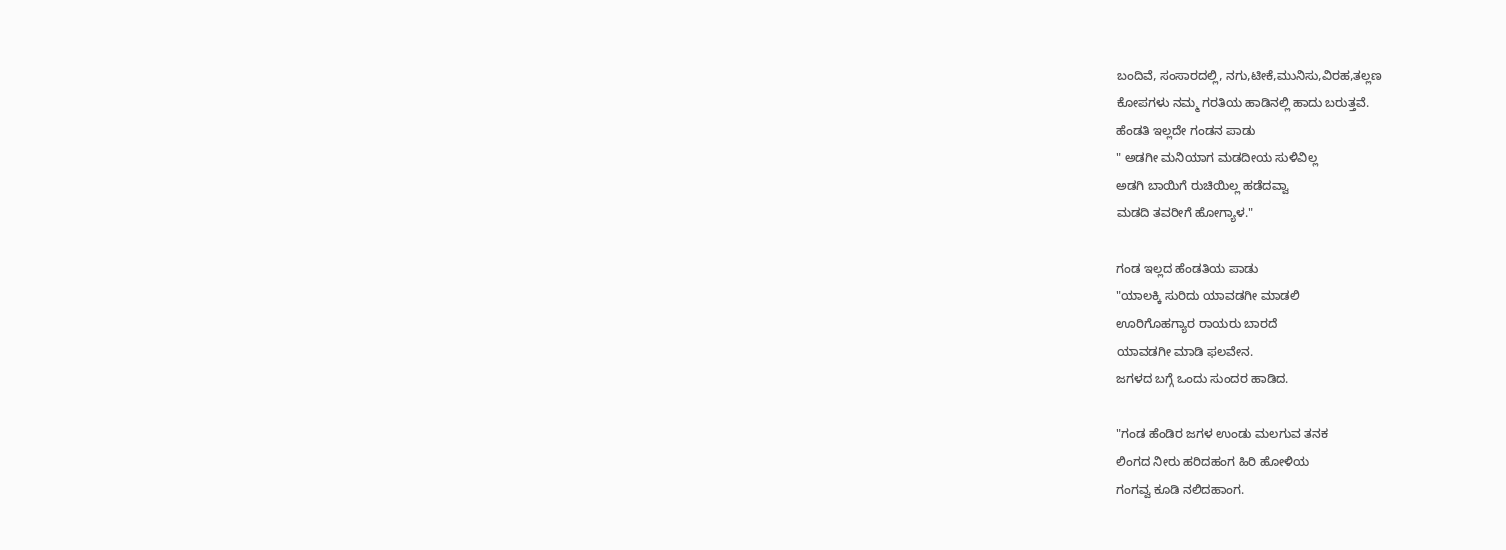ಬಂದಿವೆ, ಸಂಸಾರದಲ್ಲಿ, ನಗು,ಟೀಕೆ,ಮುನಿಸು,ವಿರಹ,ತಲ್ಲಣ
ಕೋಪಗಳು ನಮ್ಮ ಗರತಿಯ ಹಾಡಿನಲ್ಲಿ ಹಾದು ಬರುತ್ತವೆ.
ಹೆಂಡತಿ ಇಲ್ಲದೇ ಗಂಡನ ಪಾಡು
" ಅಡಗೀ ಮನಿಯಾಗ ಮಡದೀಯ ಸುಳಿವಿಲ್ಲ
ಅಡಗಿ ಬಾಯಿಗೆ ರುಚಿಯಿಲ್ಲ ಹಡೆದವ್ವಾ
ಮಡದಿ ತವರೀಗೆ ಹೋಗ್ಯಾಳ."

ಗಂಡ ಇಲ್ಲದ ಹೆಂಡತಿಯ ಪಾಡು
"ಯಾಲಕ್ಕಿ ಸುರಿದು ಯಾವಡಗೀ ಮಾಡಲಿ
ಊರಿಗೊಹಗ್ಯಾರ ರಾಯರು ಬಾರದೆ
ಯಾವಡಗೀ ಮಾಡಿ ಫಲವೇನ.
ಜಗಳದ ಬಗ್ಗೆ ಒಂದು ಸುಂದರ ಹಾಡಿದ.

"ಗಂಡ ಹೆಂಡಿರ ಜಗಳ ಉಂಡು ಮಲಗುವ ತನಕ
ಲಿಂಗದ ನೀರು ಹರಿದಹಂಗ ಹಿರಿ ಹೋಳಿಯ
ಗಂಗವ್ವ ಕೂಡಿ ನಲಿದಹಾಂಗ.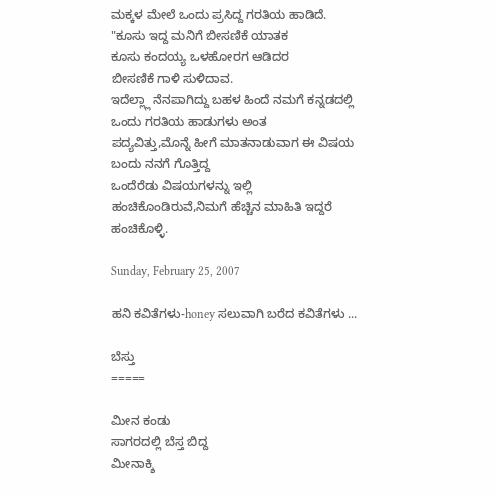ಮಕ್ಕಳ ಮೇಲೆ ಒಂದು ಪ್ರಸಿದ್ದ ಗರತಿಯ ಹಾಡಿದೆ.
"ಕೂಸು ಇದ್ದ ಮನಿಗೆ ಬೀಸಣಿಕೆ ಯಾತಕ
ಕೂಸು ಕಂದಯ್ಯ ಒಳಹೋರಗ ಆಡಿದರ
ಬೀಸಣಿಕೆ ಗಾಳಿ ಸುಳಿದಾವ.
ಇದೆಲ್ಲ್ಲಾ ನೆನಪಾಗಿದ್ದು ಬಹಳ ಹಿಂದೆ ನಮಗೆ ಕನ್ನಡದಲ್ಲಿ ಒಂದು ಗರತಿಯ ಹಾಡುಗಳು ಅಂತ
ಪದ್ಯವಿತ್ತು,ಮೊನ್ನೆ ಹೀಗೆ ಮಾತನಾಡುವಾಗ ಈ ವಿಷಯ ಬಂದು ನನಗೆ ಗೊತ್ತಿದ್ದ
ಒಂದೆರೆಡು ವಿಷಯಗಳನ್ನು ಇಲ್ಲಿ ಹಂಚಿಕೊಂಡಿರುವೆ,ನಿಮಗೆ ಹೆಚ್ಚಿನ ಮಾಹಿತಿ ಇದ್ದರೆ
ಹಂಚಿಕೊಳ್ಳಿ.

Sunday, February 25, 2007

ಹನಿ ಕವಿತೆಗಳು-honey ಸಲುವಾಗಿ ಬರೆದ ಕವಿತೆಗಳು ...

ಬೆಸ್ತು
=====

ಮೀನ ಕಂಡು
ಸಾಗರದಲ್ಲಿ ಬೆಸ್ತ ಬಿದ್ದ
ಮೀನಾಕ್ಶಿ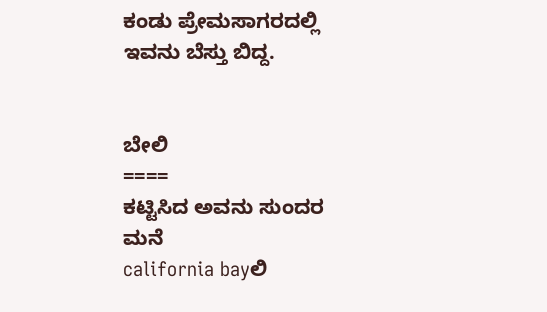ಕಂಡು ಪ್ರೇಮಸಾಗರದಲ್ಲಿ
ಇವನು ಬೆಸ್ತು ಬಿದ್ದ.


ಬೇಲಿ
====
ಕಟ್ಟಿಸಿದ ಅವನು ಸುಂದರ ಮನೆ
california bayಲಿ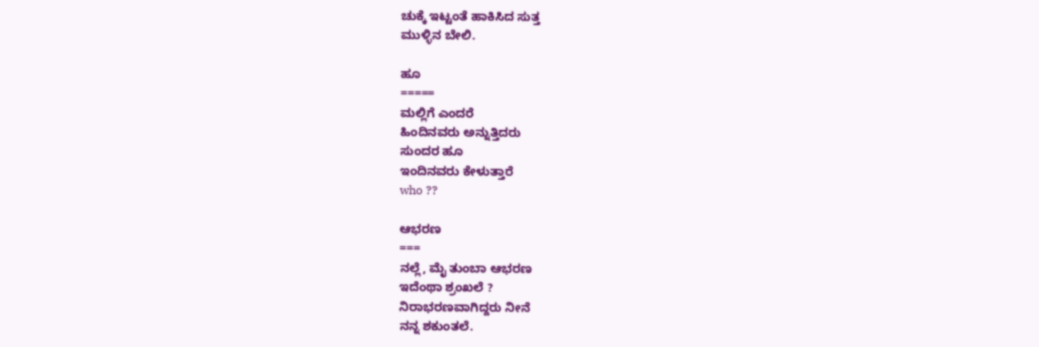ಚುಕ್ಕೆ ಇಟ್ಟಂತೆ ಹಾಕಿಸಿದ ಸುತ್ತ
ಮುಳ್ಳಿನ ಬೇಲಿ.

ಹೂ
=====
ಮಲ್ಲಿಗೆ ಎಂದರೆ
ಹಿಂದಿನವರು ಅನ್ನುತ್ತಿದರು
ಸುಂದರ ಹೂ
ಇಂದಿನವರು ಕೇಳುತ್ತಾರೆ
who ??

ಆಭರಣ
===
ನಲ್ಲೆ, ಮೈ ತುಂಬಾ ಆಭರಣ
ಇದೆಂಥಾ ಶ್ರಂಖಲೆ ?
ನಿರಾಭರಣವಾಗಿದ್ದರು ನೀನೆ
ನನ್ನ ಶಕುಂತಲೆ.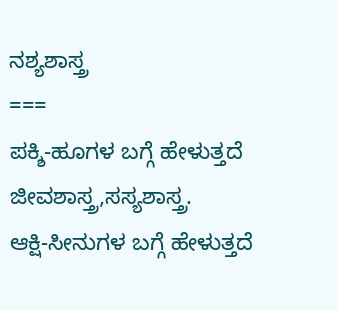ನಶ್ಯಶಾಸ್ತ್ರ
===
ಪಕ್ಶಿ-ಹೂಗಳ ಬಗ್ಗೆ ಹೇಳುತ್ತದೆ
ಜೀವಶಾಸ್ತ್ರ,ಸಸ್ಯಶಾಸ್ತ್ರ.
ಆಕ್ಷಿ-ಸೀನುಗಳ ಬಗ್ಗೆ ಹೇಳುತ್ತದೆ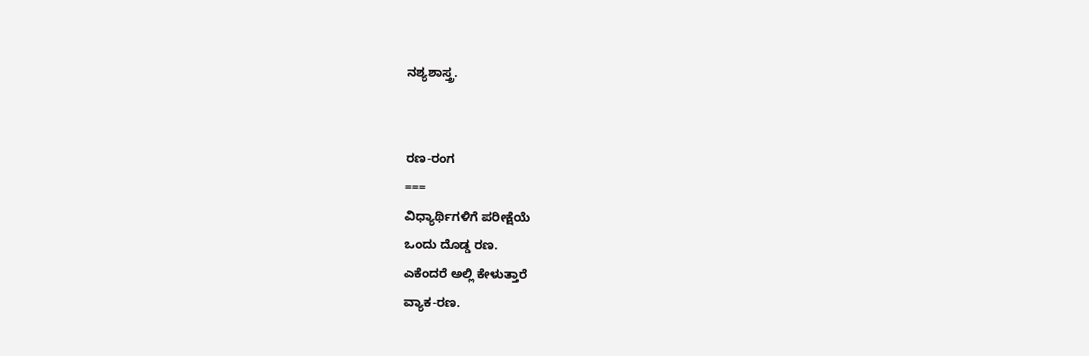ನಶ್ಯಶಾಸ್ತ್ರ.


ರಣ-ರಂಗ
===
ವಿಧ್ಯಾರ್ಥಿಗಳಿಗೆ ಪರೀಕ್ಷೆಯೆ
ಒಂದು ದೊಡ್ಡ ರಣ.
ಎಕೆಂದರೆ ಅಲ್ಲಿ ಕೇಳುತ್ತಾರೆ
ವ್ಯಾಕ-ರಣ.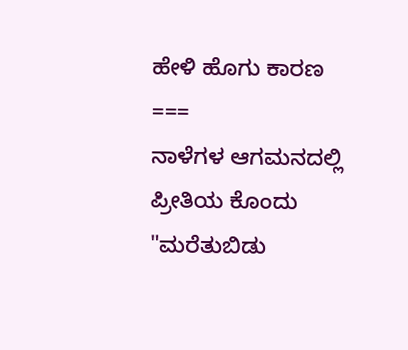ಹೇಳಿ ಹೊಗು ಕಾರಣ
===
ನಾಳೆಗಳ ಆಗಮನದಲ್ಲಿ ಪ್ರೀತಿಯ ಕೊಂದು
"ಮರೆತುಬಿಡು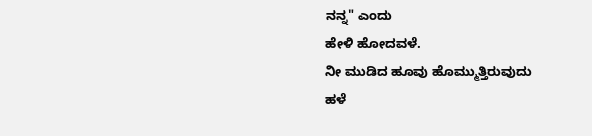ನನ್ನ" ಎಂದು
ಹೇಳಿ ಹೋದವಳೆ.
ನೀ ಮುಡಿದ ಹೂವು ಹೊಮ್ಮುತ್ತಿರುವುದು
ಹಳೆ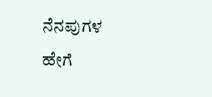ನೆನಪುಗಳ
ಹೇಗೆ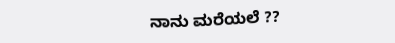ನಾನು ಮರೆಯಲೆ ??